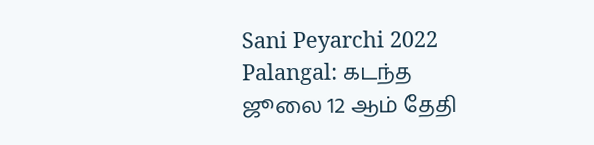Sani Peyarchi 2022 Palangal: கடந்த ஜூலை 12 ஆம் தேதி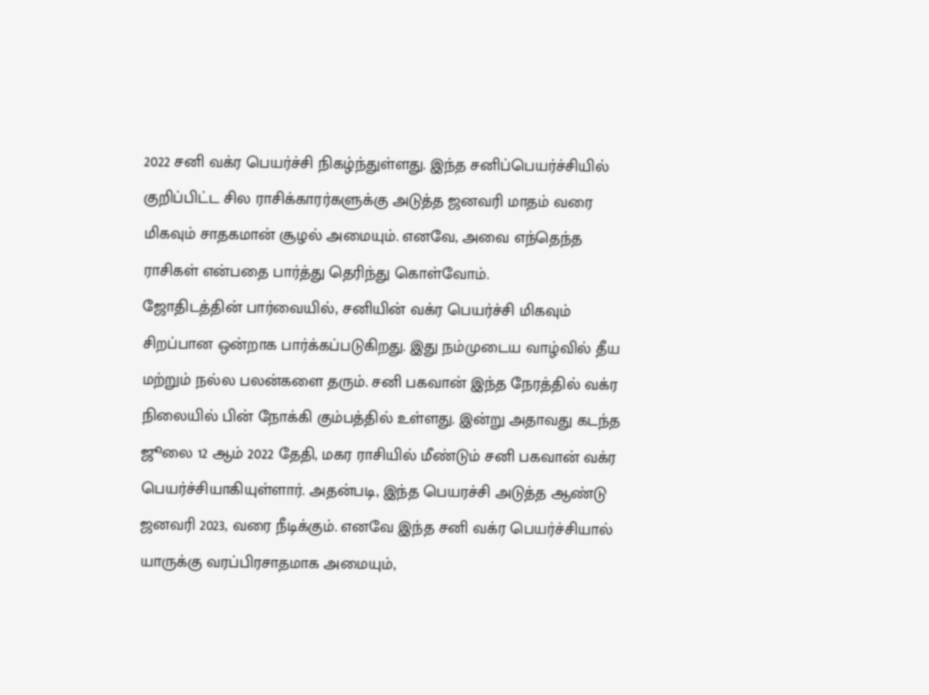2022 சனி வக்ர பெயர்ச்சி நிகழ்ந்துள்ளது. இந்த சனிப்பெயர்ச்சியில் குறிப்பிட்ட சில ராசிக்காரர்களுக்கு அடுத்த ஜனவரி மாதம் வரை மிகவும் சாதகமான் சூழல் அமையும். எனவே, அவை எந்தெந்த ராசிகள் என்பதை பார்த்து தெரிந்து கொள்வோம்.
ஜோதிடத்தின் பார்வையில், சனியின் வக்ர பெயர்ச்சி மிகவும் சிறப்பான ஒன்றாக பார்க்கப்படுகிறது. இது நம்முடைய வாழ்வில் தீய மற்றும் நல்ல பலன்களை தரும். சனி பகவான் இந்த நேரத்தில் வக்ர நிலையில் பின் நோக்கி கும்பத்தில் உள்ளது. இன்று அதாவது கடந்த ஜூலை 12 ஆம் 2022 தேதி, மகர ராசியில் மீண்டும் சனி பகவான் வக்ர பெயர்ச்சியாகியுள்ளார். அதன்படி, இந்த பெயரச்சி அடுத்த ஆண்டு ஜனவரி 2023, வரை நீடிக்கும். எனவே இந்த சனி வக்ர பெயர்ச்சியால் யாருக்கு வரப்பிரசாதமாக அமையும்,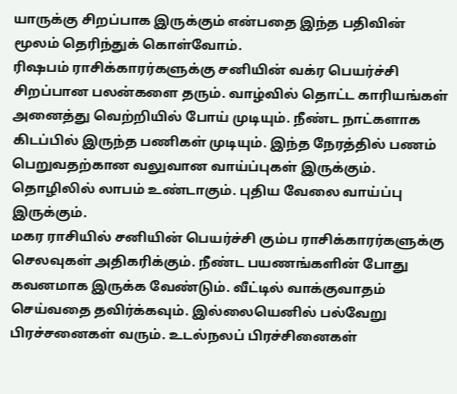யாருக்கு சிறப்பாக இருக்கும் என்பதை இந்த பதிவின் மூலம் தெரிந்துக் கொள்வோம்.
ரிஷபம் ராசிக்காரர்களுக்கு சனியின் வக்ர பெயர்ச்சி சிறப்பான பலன்களை தரும். வாழ்வில் தொட்ட காரியங்கள் அனைத்து வெற்றியில் போய் முடியும். நீண்ட நாட்களாக கிடப்பில் இருந்த பணிகள் முடியும். இந்த நேரத்தில் பணம் பெறுவதற்கான வலுவான வாய்ப்புகள் இருக்கும். தொழிலில் லாபம் உண்டாகும். புதிய வேலை வாய்ப்பு இருக்கும்.
மகர ராசியில் சனியின் பெயர்ச்சி கும்ப ராசிக்காரர்களுக்கு செலவுகள் அதிகரிக்கும். நீண்ட பயணங்களின் போது கவனமாக இருக்க வேண்டும். வீட்டில் வாக்குவாதம் செய்வதை தவிர்க்கவும். இல்லையெனில் பல்வேறு பிரச்சனைகள் வரும். உடல்நலப் பிரச்சினைகள்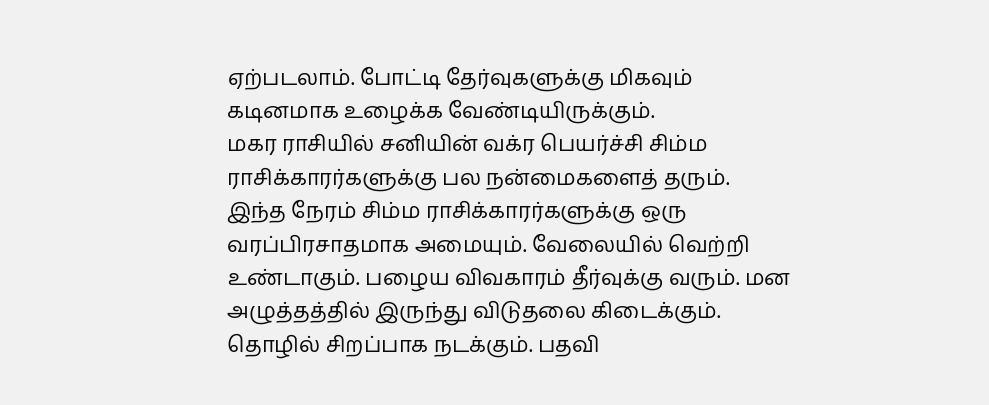ஏற்படலாம். போட்டி தேர்வுகளுக்கு மிகவும் கடினமாக உழைக்க வேண்டியிருக்கும்.
மகர ராசியில் சனியின் வக்ர பெயர்ச்சி சிம்ம ராசிக்காரர்களுக்கு பல நன்மைகளைத் தரும். இந்த நேரம் சிம்ம ராசிக்காரர்களுக்கு ஒரு வரப்பிரசாதமாக அமையும். வேலையில் வெற்றி உண்டாகும். பழைய விவகாரம் தீர்வுக்கு வரும். மன அழுத்தத்தில் இருந்து விடுதலை கிடைக்கும். தொழில் சிறப்பாக நடக்கும். பதவி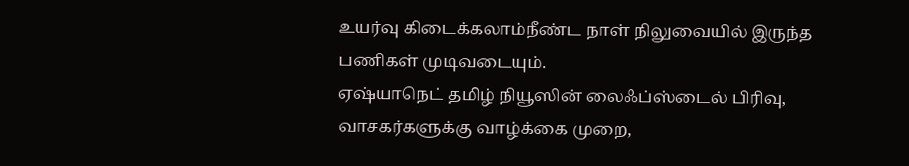உயர்வு கிடைக்கலாம்நீண்ட நாள் நிலுவையில் இருந்த பணிகள் முடிவடையும்.
ஏஷ்யாநெட் தமிழ் நியூஸின் லைஃப்ஸ்டைல் பிரிவு, வாசகர்களுக்கு வாழ்க்கை முறை,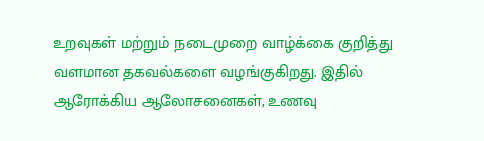உறவுகள் மற்றும் நடைமுறை வாழ்க்கை குறித்து வளமான தகவல்களை வழங்குகிறது. இதில் ஆரோக்கிய ஆலோசனைகள், உணவு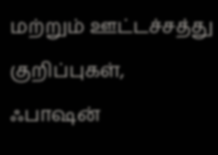மற்றும் ஊட்டச்சத்து குறிப்புகள், ஃபாஷன்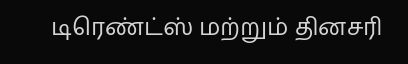டிரெண்ட்ஸ் மற்றும் தினசரி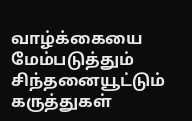வாழ்க்கையை மேம்படுத்தும் சிந்தனையூட்டும் கருத்துகள்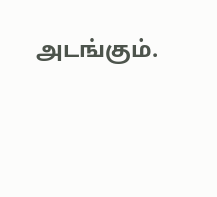அடங்கும்.